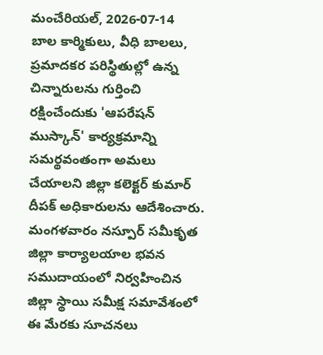మంచేరియల్, 2026-07-14
బాల కార్మికులు, వీధి బాలలు, ప్రమాదకర పరిస్థితుల్లో ఉన్న చిన్నారులను గుర్తించి రక్షించేందుకు 'ఆపరేషన్ ముస్కాన్' కార్యక్రమాన్ని సమర్థవంతంగా అమలు చేయాలని జిల్లా కలెక్టర్ కుమార్ దీపక్ అధికారులను ఆదేశించారు. మంగళవారం నస్పూర్ సమీకృత జిల్లా కార్యాలయాల భవన సముదాయంలో నిర్వహించిన జిల్లా స్థాయి సమీక్ష సమావేశంలో ఈ మేరకు సూచనలు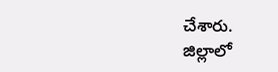చేశారు.
జిల్లాలో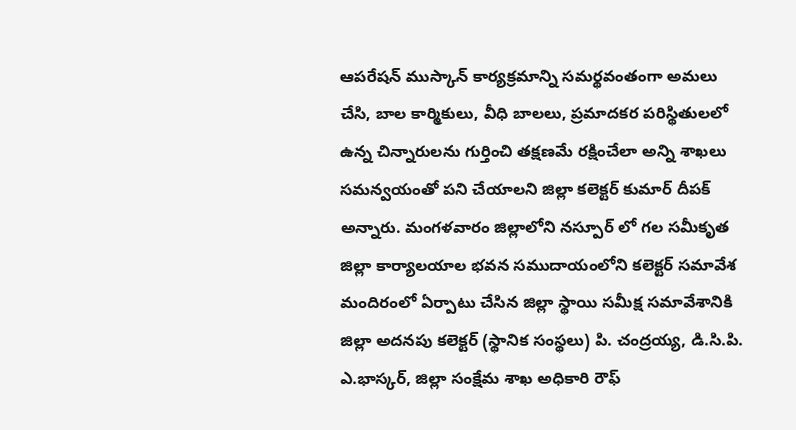ఆపరేషన్ ముస్కాన్ కార్యక్రమాన్ని సమర్థవంతంగా అమలు చేసి, బాల కార్మికులు, వీధి బాలలు, ప్రమాదకర పరిస్థితులలో ఉన్న చిన్నారులను గుర్తించి తక్షణమే రక్షించేలా అన్ని శాఖలు సమన్వయంతో పని చేయాలని జిల్లా కలెక్టర్ కుమార్ దీపక్ అన్నారు. మంగళవారం జిల్లాలోని నస్పూర్ లో గల సమీకృత జిల్లా కార్యాలయాల భవన సముదాయంలోని కలెక్టర్ సమావేశ మందిరంలో ఏర్పాటు చేసిన జిల్లా స్థాయి సమీక్ష సమావేశానికి జిల్లా అదనపు కలెక్టర్ (స్థానిక సంస్థలు) పి. చంద్రయ్య, డి.సి.పి. ఎ.భాస్కర్, జిల్లా సంక్షేమ శాఖ అధికారి రౌఫ్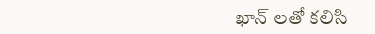ఖాన్ లతో కలిసి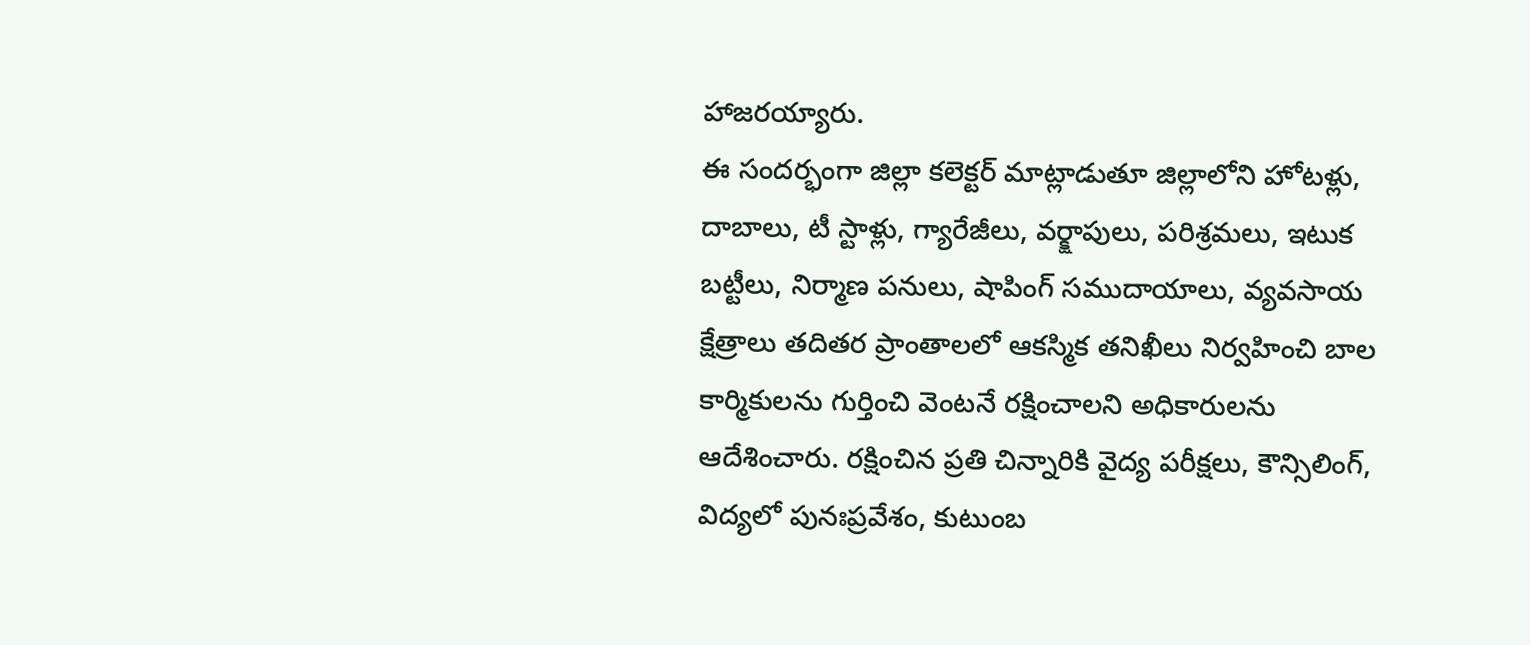హాజరయ్యారు.
ఈ సందర్భంగా జిల్లా కలెక్టర్ మాట్లాడుతూ జిల్లాలోని హోటళ్లు, దాబాలు, టీ స్టాళ్లు, గ్యారేజీలు, వర్క్షాపులు, పరిశ్రమలు, ఇటుక బట్టీలు, నిర్మాణ పనులు, షాపింగ్ సముదాయాలు, వ్యవసాయ క్షేత్రాలు తదితర ప్రాంతాలలో ఆకస్మిక తనిఖీలు నిర్వహించి బాల కార్మికులను గుర్తించి వెంటనే రక్షించాలని అధికారులను ఆదేశించారు. రక్షించిన ప్రతి చిన్నారికి వైద్య పరీక్షలు, కౌన్సిలింగ్, విద్యలో పునఃప్రవేశం, కుటుంబ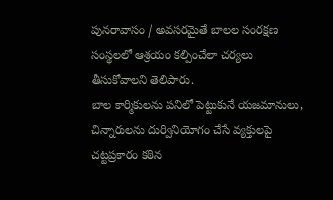పునరావాసం / అవసరమైతే బాలల సంరక్షణ సంస్థలలో ఆశ్రయం కల్పించేలా చర్యలు తీసుకోవాలని తెలిపారు.
బాల కార్మికులను పనిలో పెట్టుకునే యజమానులు, చిన్నారులను దుర్వినియోగం చేసే వ్యక్తులపై చట్టప్రకారం కఠిన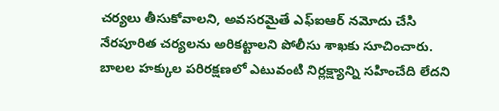చర్యలు తీసుకోవాలని, అవసరమైతే ఎఫ్ఐఆర్ నమోదు చేసి నేరపూరిత చర్యలను అరికట్టాలని పోలీసు శాఖకు సూచించారు. బాలల హక్కుల పరిరక్షణలో ఎటువంటి నిర్లక్ష్యాన్ని సహించేది లేదని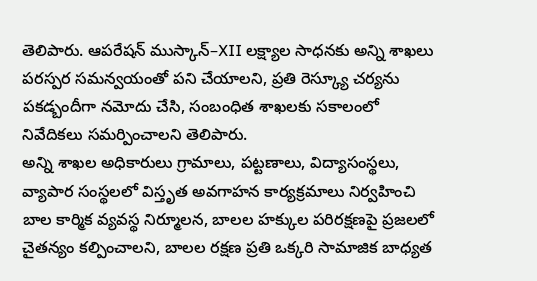తెలిపారు. ఆపరేషన్ ముస్కాన్–XII లక్ష్యాల సాధనకు అన్ని శాఖలు పరస్పర సమన్వయంతో పని చేయాలని, ప్రతి రెస్క్యూ చర్యను పకడ్బందీగా నమోదు చేసి, సంబంధిత శాఖలకు సకాలంలో నివేదికలు సమర్పించాలని తెలిపారు.
అన్ని శాఖల అధికారులు గ్రామాలు, పట్టణాలు, విద్యాసంస్థలు, వ్యాపార సంస్థలలో విస్తృత అవగాహన కార్యక్రమాలు నిర్వహించి బాల కార్మిక వ్యవస్థ నిర్మూలన, బాలల హక్కుల పరిరక్షణపై ప్రజలలో చైతన్యం కల్పించాలని, బాలల రక్షణ ప్రతి ఒక్కరి సామాజిక బాధ్యత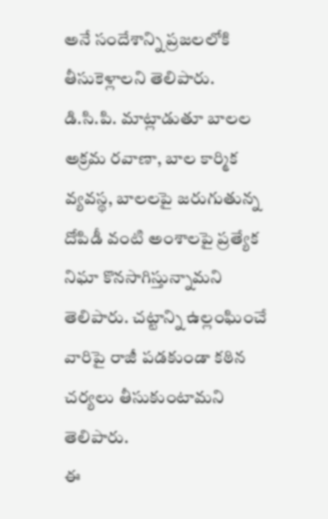అనే సందేశాన్ని ప్రజలలోకి తీసుకెళ్లాలని తెలిపారు.
డి.సి.పి. మాట్లాడుతూ బాలల అక్రమ రవాణా, బాల కార్మిక వ్యవస్థ, బాలలపై జరుగుతున్న దోపిడీ వంటి అంశాలపై ప్రత్యేక నిఘా కొనసాగిస్తున్నామని తెలిపారు. చట్టాన్ని ఉల్లంఘించే వారిపై రాజీ పడకుండా కఠిన చర్యలు తీసుకుంటామని తెలిపారు.
ఈ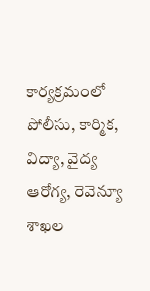కార్యక్రమంలో పోలీసు, కార్మిక, విద్యా, వైద్య ఆరోగ్య, రెవెన్యూ శాఖల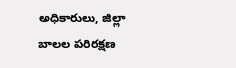అధికారులు, జిల్లా బాలల పరిరక్షణ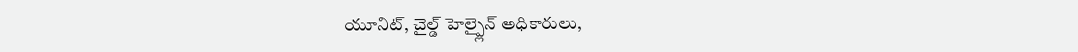యూనిట్, చైల్డ్ హెల్ప్లైన్ అధికారులు,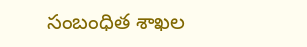సంబంధిత శాఖల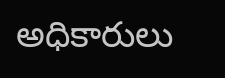అధికారులు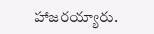హాజరయ్యారు.